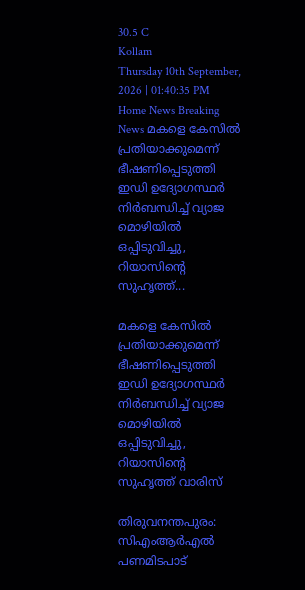30.5 C
Kollam
Thursday 10th September, 2026 | 01:40:35 PM
Home News Breaking News മകളെ കേസില്‍ പ്രതിയാക്കുമെന്ന് ഭീഷണിപ്പെടുത്തി ഇഡി ഉദ്യോഗസ്ഥര്‍ നിര്‍ബന്ധിച്ച് വ്യാജ മൊഴിയില്‍ ഒപ്പിടുവിച്ചു, റിയാസിന്‍റെ സുഹൃത്ത്...

മകളെ കേസില്‍ പ്രതിയാക്കുമെന്ന് ഭീഷണിപ്പെടുത്തി ഇഡി ഉദ്യോഗസ്ഥര്‍ നിര്‍ബന്ധിച്ച് വ്യാജ മൊഴിയില്‍ ഒപ്പിടുവിച്ചു, റിയാസിന്‍റെ സുഹൃത്ത് വാരിസ്

തിരുവനന്തപുരം: സിഎംആര്‍എല്‍ പണമിടപാട്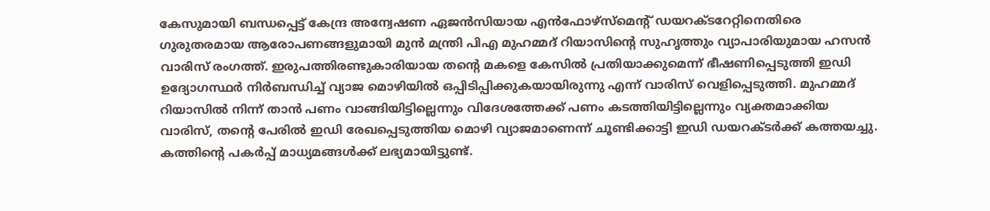കേസുമായി ബന്ധപ്പെട്ട് കേന്ദ്ര അന്വേഷണ ഏജന്‍സിയായ എന്‍ഫോഴ്‌സ്‌മെന്റ് ഡയറക്ടറേറ്റിനെതിരെ ഗുരുതരമായ ആരോപണങ്ങളുമായി മുന്‍ മന്ത്രി പിഎ മുഹമ്മദ് റിയാസിന്റെ സുഹൃത്തും വ്യാപാരിയുമായ ഹസന്‍ വാരിസ് രംഗത്ത്. ഇരുപത്തിരണ്ടുകാരിയായ തന്റെ മകളെ കേസില്‍ പ്രതിയാക്കുമെന്ന് ഭീഷണിപ്പെടുത്തി ഇഡി ഉദ്യോഗസ്ഥര്‍ നിര്‍ബന്ധിച്ച് വ്യാജ മൊഴിയില്‍ ഒപ്പിടിപ്പിക്കുകയായിരുന്നു എന്ന് വാരിസ് വെളിപ്പെടുത്തി. മുഹമ്മദ് റിയാസില്‍ നിന്ന് താന്‍ പണം വാങ്ങിയിട്ടില്ലെന്നും വിദേശത്തേക്ക് പണം കടത്തിയിട്ടില്ലെന്നും വ്യക്തമാക്കിയ വാരിസ്, തന്റെ പേരില്‍ ഇഡി രേഖപ്പെടുത്തിയ മൊഴി വ്യാജമാണെന്ന് ചൂണ്ടിക്കാട്ടി ഇഡി ഡയറക്ടര്‍ക്ക് കത്തയച്ചു. കത്തിന്റെ പകര്‍പ്പ് മാധ്യമങ്ങള്‍ക്ക് ലഭ്യമായിട്ടുണ്ട്.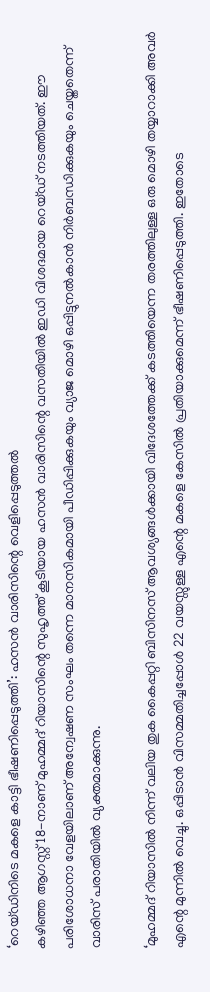‘റെയ്ഡിനിടെ മകളെ കാട്ടി ഭീഷണിപ്പെടുത്തി’: ഹസന്‍ വാരിസിന്റെ വെളിപ്പെടുത്തല്‍
കഴിഞ്ഞ ആഗസ്റ്റ് 18-നാണ് മുഹമ്മദ് റിയാസിന്റെ സുഹൃത്ത് കൂടിയായ ഹസന്‍ വാരിസിന്റെ വസതിയില്‍ ഇഡി വിശദമായ റെയ്ഡ് നടത്തിയത്. ഈ പരിശോധനാ വേളയിലാണ് അന്വേഷണ സംഘം തന്നെ മാനസികമായി പീഡിപ്പിക്കുകയും വ്യാജ മൊഴി ഒപ്പിട്ടുനല്‍കാന്‍ നിര്‍ബന്ധിക്കുകയും ചെയ്തതെന്ന് വാരിസ് പരാതിയില്‍ വ്യക്തമാക്കുന്നു.

‘മുഹമ്മദ് റിയാസില്‍ നിന്ന് വലിയ തുക കൈപ്പറ്റി ബിസിനസ് ആവശ്യങ്ങള്‍ക്കായി വിദേശത്തേക്ക് കടത്തിയെന്ന തരത്തിലുള്ള ഒരു മൊഴി തയ്യാറാക്കി അവര്‍ എന്റെ മുന്നില്‍ വെച്ചു. ഒപ്പിടാന്‍ വിസമ്മതിച്ചപ്പോള്‍ 22 വയസ്സുള്ള എന്റെ മകളെ കേസില്‍ പ്രതിയാക്കുമെന്ന് ഭീഷണിപ്പെടുത്തി. ഇതോടെ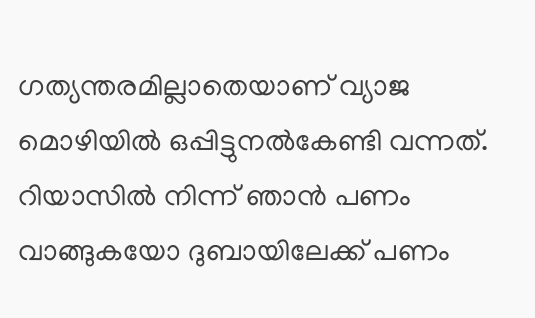ഗത്യന്തരമില്ലാതെയാണ് വ്യാജ മൊഴിയില്‍ ഒപ്പിട്ടുനല്‍കേണ്ടി വന്നത്. റിയാസില്‍ നിന്ന് ഞാന്‍ പണം വാങ്ങുകയോ ദുബായിലേക്ക് പണം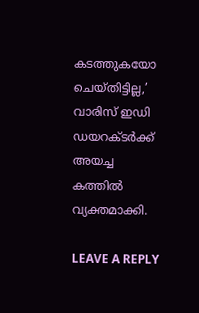കടത്തുകയോ ചെയ്തിട്ടില്ല,’ വാരിസ് ഇഡി ഡയറക്ടര്‍ക്ക് അയച്ച കത്തില്‍ വ്യക്തമാക്കി.

LEAVE A REPLY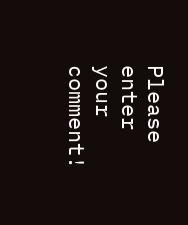Please enter your comment!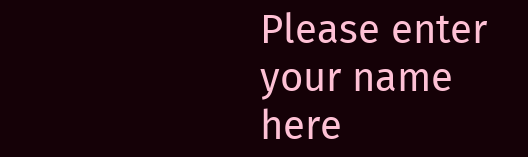Please enter your name here